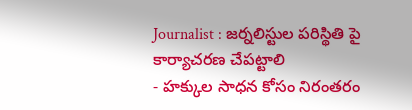Journalist : జర్నలిస్టుల పరిస్థితి పై కార్యాచరణ చేపట్టాలి
- హక్కుల సాధన కోసం నిరంతరం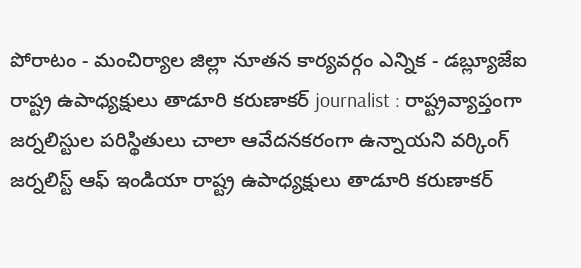పోరాటం - మంచిర్యాల జిల్లా నూతన కార్యవర్గం ఎన్నిక - డబ్ల్యూజేఐ రాష్ట్ర ఉపాధ్యక్షులు తాడూరి కరుణాకర్ journalist : రాష్ట్రవ్యాప్తంగా జర్నలిస్టుల పరిస్థితులు చాలా ఆవేదనకరంగా ఉన్నాయని వర్కింగ్ జర్నలిస్ట్ ఆఫ్ ఇండియా రాష్ట్ర ఉపాధ్యక్షులు తాడూరి కరుణాకర్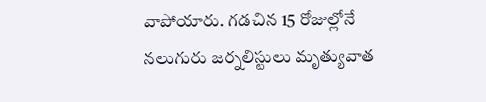వాపోయారు. గడచిన 15 రోజుల్లోనే నలుగురు జర్నలిస్టులు మృత్యువాత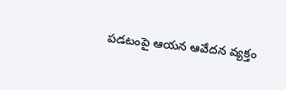పడటంపై ఆయన ఆవేదన వ్యక్తం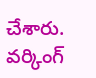చేశారు. వర్కింగ్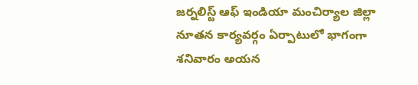జర్నలిస్ట్ ఆఫ్ ఇండియా మంచిర్యాల జిల్లా నూతన కార్యవర్గం ఏర్పాటులో భాగంగా శనివారం అయన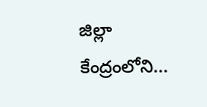జిల్లా కేంద్రంలోని...